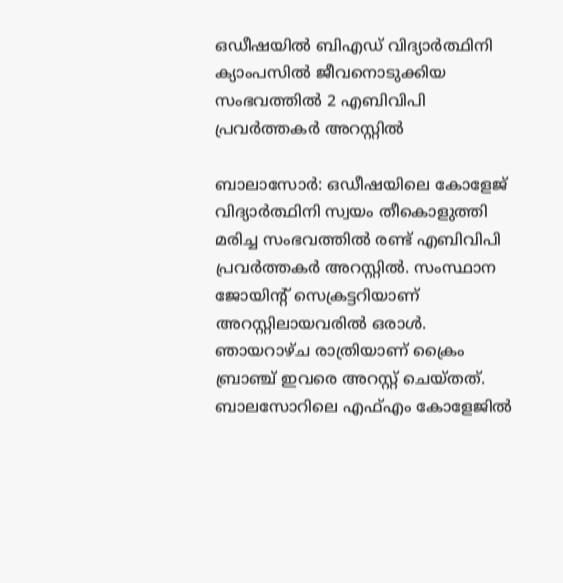ഒഡീഷയിൽ ബിഎഡ് വിദ്യാർത്ഥിനി ക്യാംപസിൽ ജീവനൊടുക്കിയ സംഭവത്തിൽ 2 എബിവിപി പ്രവർത്തകർ അറസ്റ്റിൽ

ബാലാസോർ: ഒഡീഷയിലെ കോളേജ് വിദ്യാർത്ഥിനി സ്വയം തീകൊളുത്തി മരിച്ച സംഭവത്തിൽ രണ്ട് എബിവിപി പ്രവർത്തകർ അറസ്റ്റിൽ. സംസ്ഥാന ജോയിന്റ് സെക്രട്ടറിയാണ് അറസ്റ്റിലായവരിൽ ഒരാൾ. ഞായറാഴ്ച രാത്രിയാണ് ക്രൈം ബ്രാഞ്ച് ഇവരെ അറസ്റ്റ് ചെയ്തത്. ബാലസോറിലെ എഫ്എം കോളേജിൽ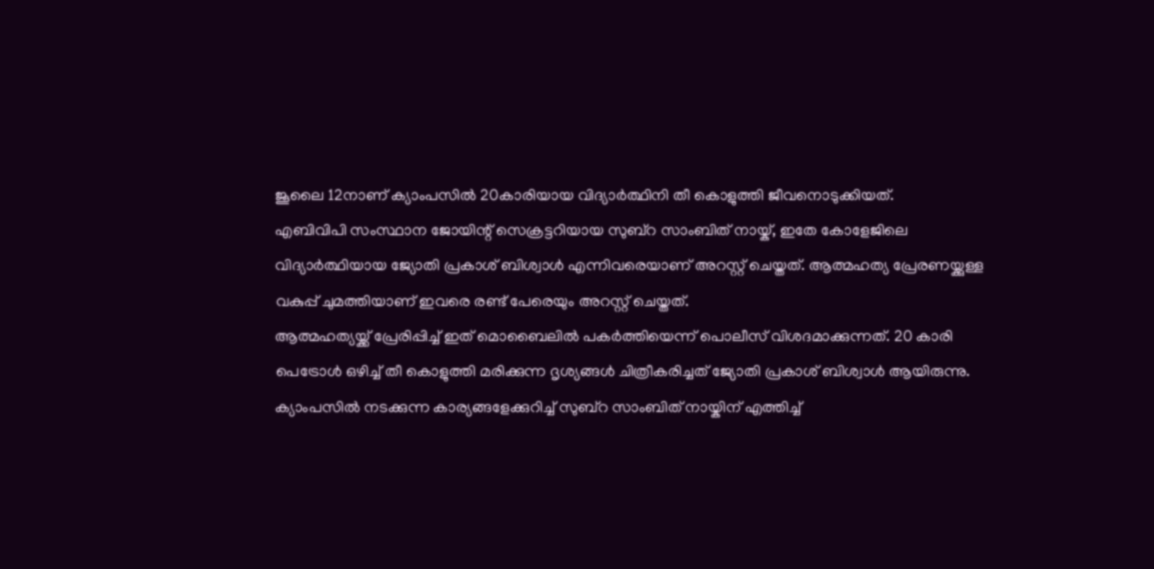ജൂലൈ 12നാണ് ക്യാംപസിൽ 20കാരിയായ വിദ്യാർത്ഥിനി തീ കൊളുത്തി ജീവനൊടുക്കിയത്.
എബിവിപി സംസ്ഥാന ജോയിന്റ് സെക്രട്ടറിയായ സുബ്റ സാംബിത് നായ്ക്, ഇതേ കോളേജിലെ വിദ്യാർത്ഥിയായ ജ്യോതി പ്രകാശ് ബിശ്വാൾ എന്നിവരെയാണ് അറസ്റ്റ് ചെയ്തത്. ആത്മഹത്യ പ്രേരണയ്ക്കുള്ള വകുപ്പ് ചുമത്തിയാണ് ഇവരെ രണ്ട് പേരെയും അറസ്റ്റ് ചെയ്തത്.
ആത്മഹത്യയ്ക്ക് പ്രേരിപ്പിച്ച് ഇത് മൊബൈലിൽ പകർത്തിയെന്ന് പൊലീസ് വിശദമാക്കുന്നത്. 20 കാരി പെട്രോൾ ഒഴിച്ച് തീ കൊളുത്തി മരിക്കുന്ന ദൃശ്യങ്ങൾ ചിത്രീകരിച്ചത് ജ്യോതി പ്രകാശ് ബിശ്വാൾ ആയിരുന്നു. ക്യാംപസിൽ നടക്കുന്ന കാര്യങ്ങളേക്കുറിച്ച് സുബ്റ സാംബിത് നായ്കിന് എത്തിച്ച്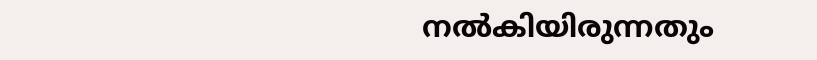നൽകിയിരുന്നതും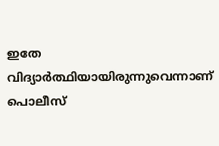ഇതേ വിദ്യാർത്ഥിയായിരുന്നുവെന്നാണ് പൊലീസ്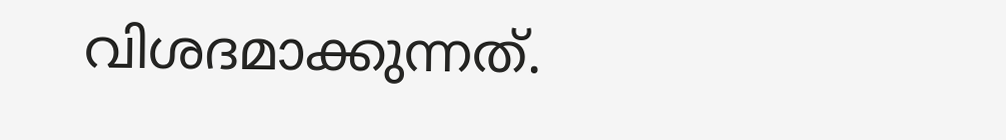വിശദമാക്കുന്നത്.